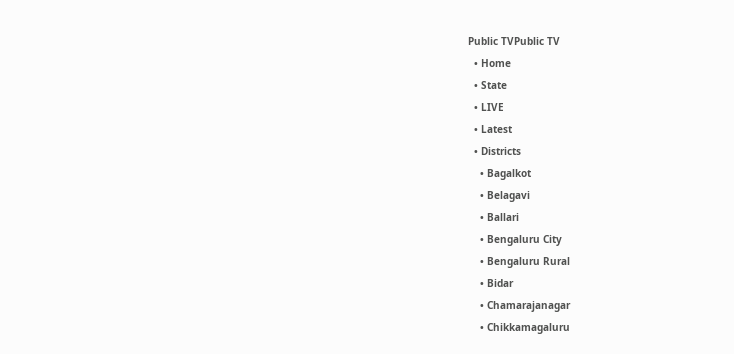Public TVPublic TV
  • Home
  • State
  • LIVE
  • Latest
  • Districts
    • Bagalkot
    • Belagavi
    • Ballari
    • Bengaluru City
    • Bengaluru Rural
    • Bidar
    • Chamarajanagar
    • Chikkamagaluru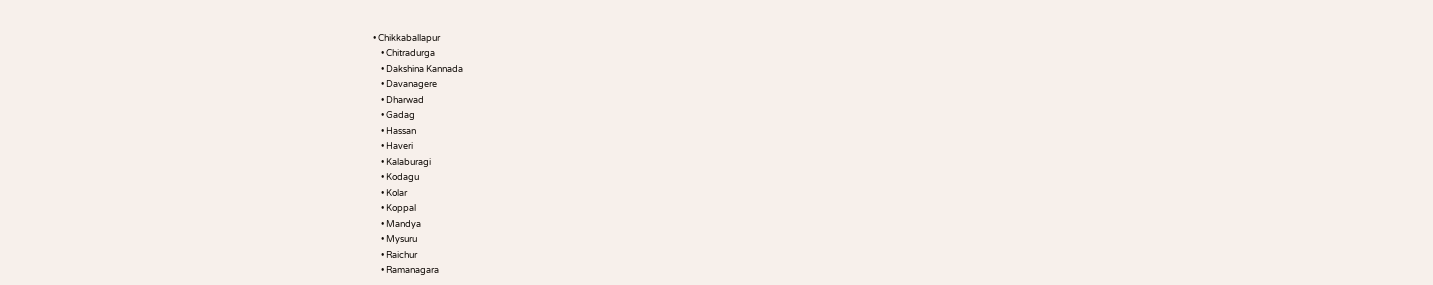• Chikkaballapur
    • Chitradurga
    • Dakshina Kannada
    • Davanagere
    • Dharwad
    • Gadag
    • Hassan
    • Haveri
    • Kalaburagi
    • Kodagu
    • Kolar
    • Koppal
    • Mandya
    • Mysuru
    • Raichur
    • Ramanagara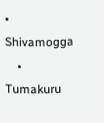• Shivamogga
    • Tumakuru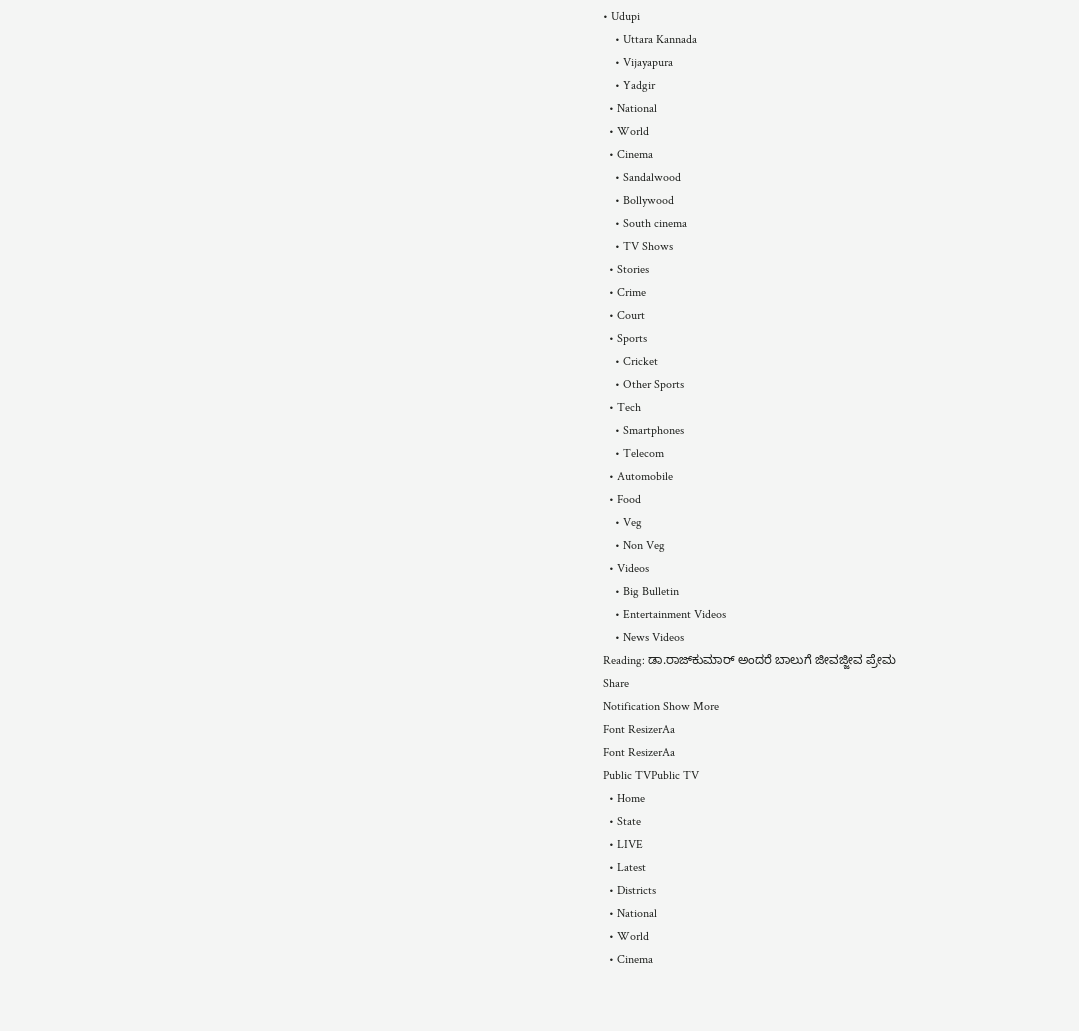• Udupi
    • Uttara Kannada
    • Vijayapura
    • Yadgir
  • National
  • World
  • Cinema
    • Sandalwood
    • Bollywood
    • South cinema
    • TV Shows
  • Stories
  • Crime
  • Court
  • Sports
    • Cricket
    • Other Sports
  • Tech
    • Smartphones
    • Telecom
  • Automobile
  • Food
    • Veg
    • Non Veg
  • Videos
    • Big Bulletin
    • Entertainment Videos
    • News Videos
Reading: ಡಾ.ರಾಜ್‍ಕುಮಾರ್ ಅಂದರೆ ಬಾಲುಗೆ ಜೀವಜ್ಜೀವ ಪ್ರೇಮ
Share
Notification Show More
Font ResizerAa
Font ResizerAa
Public TVPublic TV
  • Home
  • State
  • LIVE
  • Latest
  • Districts
  • National
  • World
  • Cinema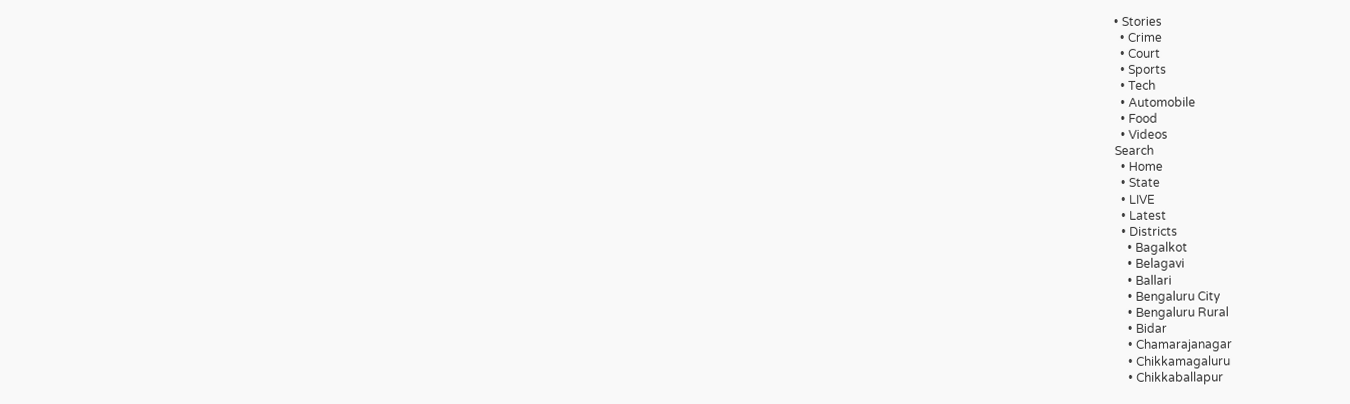• Stories
  • Crime
  • Court
  • Sports
  • Tech
  • Automobile
  • Food
  • Videos
Search
  • Home
  • State
  • LIVE
  • Latest
  • Districts
    • Bagalkot
    • Belagavi
    • Ballari
    • Bengaluru City
    • Bengaluru Rural
    • Bidar
    • Chamarajanagar
    • Chikkamagaluru
    • Chikkaballapur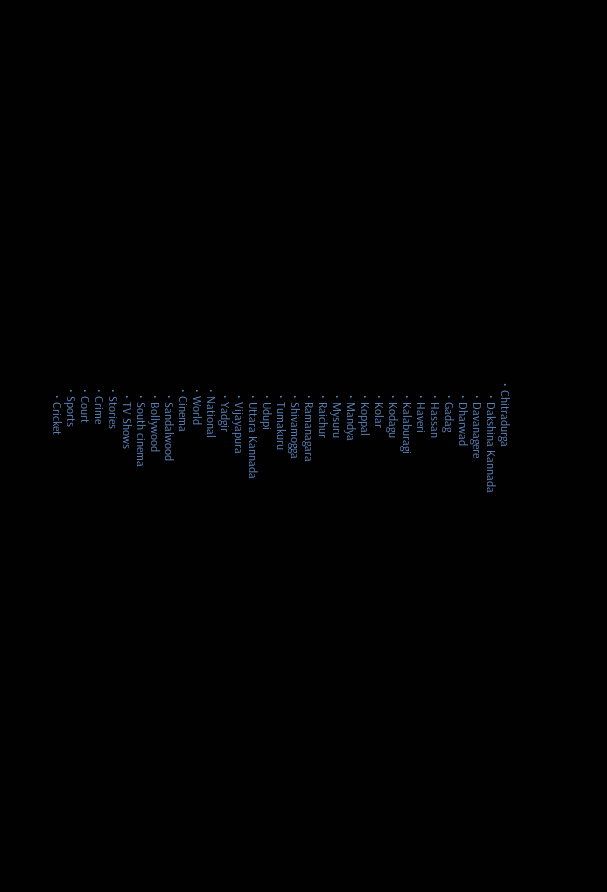• Chitradurga
    • Dakshina Kannada
    • Davanagere
    • Dharwad
    • Gadag
    • Hassan
    • Haveri
    • Kalaburagi
    • Kodagu
    • Kolar
    • Koppal
    • Mandya
    • Mysuru
    • Raichur
    • Ramanagara
    • Shivamogga
    • Tumakuru
    • Udupi
    • Uttara Kannada
    • Vijayapura
    • Yadgir
  • National
  • World
  • Cinema
    • Sandalwood
    • Bollywood
    • South cinema
    • TV Shows
  • Stories
  • Crime
  • Court
  • Sports
    • Cricket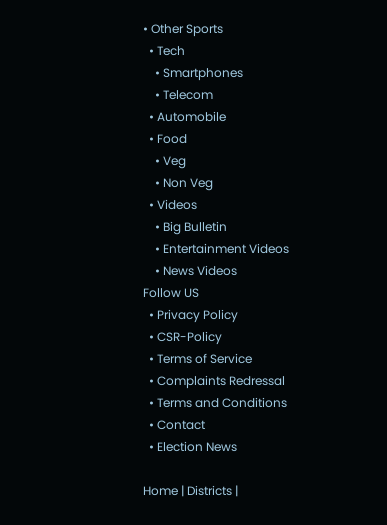• Other Sports
  • Tech
    • Smartphones
    • Telecom
  • Automobile
  • Food
    • Veg
    • Non Veg
  • Videos
    • Big Bulletin
    • Entertainment Videos
    • News Videos
Follow US
  • Privacy Policy
  • CSR-Policy
  • Terms of Service
  • Complaints Redressal
  • Terms and Conditions
  • Contact
  • Election News

Home | Districts |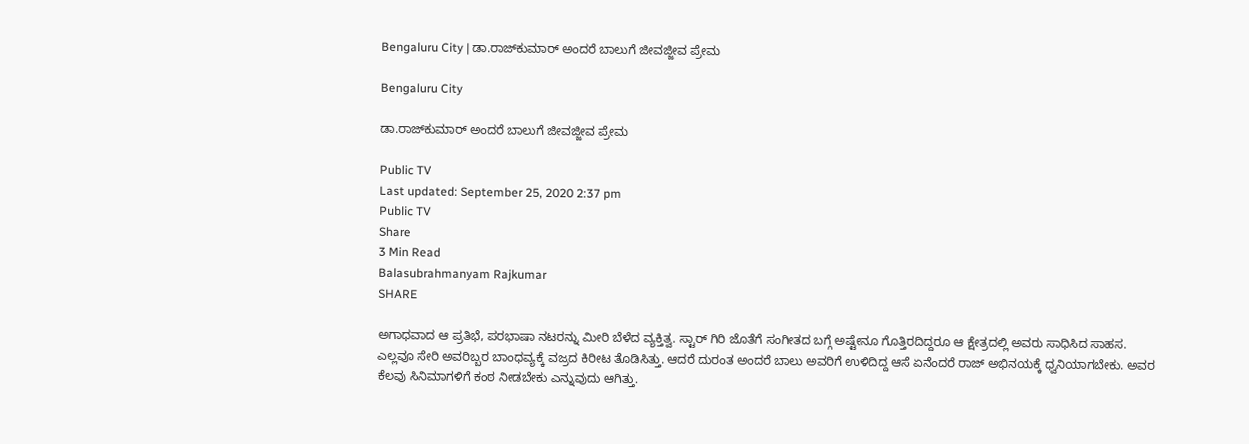Bengaluru City | ಡಾ.ರಾಜ್‍ಕುಮಾರ್ ಅಂದರೆ ಬಾಲುಗೆ ಜೀವಜ್ಜೀವ ಪ್ರೇಮ

Bengaluru City

ಡಾ.ರಾಜ್‍ಕುಮಾರ್ ಅಂದರೆ ಬಾಲುಗೆ ಜೀವಜ್ಜೀವ ಪ್ರೇಮ

Public TV
Last updated: September 25, 2020 2:37 pm
Public TV
Share
3 Min Read
Balasubrahmanyam Rajkumar
SHARE

ಅಗಾಧವಾದ ಆ ಪ್ರತಿಭೆ, ಪರಭಾಷಾ ನಟರನ್ನು ಮೀರಿ ಬೆಳೆದ ವ್ಯಕ್ತಿತ್ವ. ಸ್ಟಾರ್ ಗಿರಿ ಜೊತೆಗೆ ಸಂಗೀತದ ಬಗ್ಗೆ ಅಷ್ಟೇನೂ ಗೊತ್ತಿರದಿದ್ದರೂ ಆ ಕ್ಷೇತ್ರದಲ್ಲಿ ಅವರು ಸಾಧಿಸಿದ ಸಾಹಸ. ಎಲ್ಲವೂ ಸೇರಿ ಅವರಿಬ್ಬರ ಬಾಂಧವ್ಯಕ್ಕೆ ವಜ್ರದ ಕಿರೀಟ ತೊಡಿಸಿತ್ತು. ಆದರೆ ದುರಂತ ಅಂದರೆ ಬಾಲು ಅವರಿಗೆ ಉಳಿದಿದ್ದ ಆಸೆ ಏನೆಂದರೆ ರಾಜ್ ಅಭಿನಯಕ್ಕೆ ಧ್ವನಿಯಾಗಬೇಕು. ಅವರ ಕೆಲವು ಸಿನಿಮಾಗಳಿಗೆ ಕಂಠ ನೀಡಬೇಕು ಎನ್ನುವುದು ಆಗಿತ್ತು.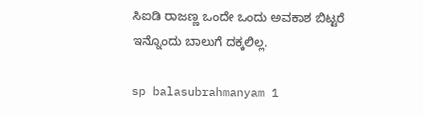ಸಿಐಡಿ ರಾಜಣ್ಣ ಒಂದೇ ಒಂದು ಅವಕಾಶ ಬಿಟ್ಟರೆ ಇನ್ನೊಂದು ಬಾಲುಗೆ ದಕ್ಕಲಿಲ್ಲ.

sp balasubrahmanyam 1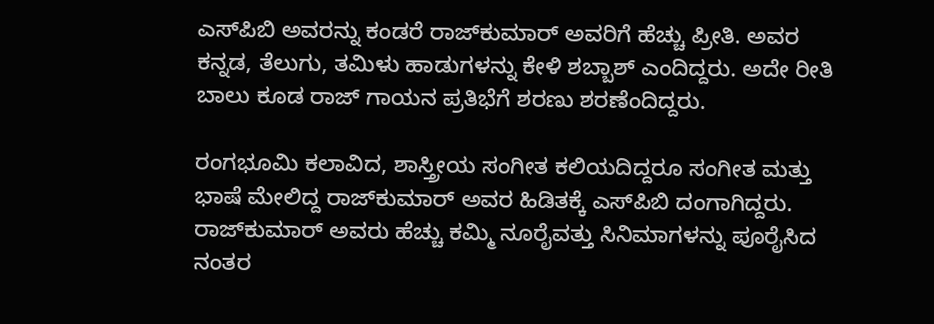ಎಸ್‍ಪಿಬಿ ಅವರನ್ನು ಕಂಡರೆ ರಾಜ್‍ಕುಮಾರ್ ಅವರಿಗೆ ಹೆಚ್ಚು ಪ್ರೀತಿ. ಅವರ ಕನ್ನಡ, ತೆಲುಗು, ತಮಿಳು ಹಾಡುಗಳನ್ನು ಕೇಳಿ ಶಬ್ಬಾಶ್ ಎಂದಿದ್ದರು. ಅದೇ ರೀತಿ ಬಾಲು ಕೂಡ ರಾಜ್ ಗಾಯನ ಪ್ರತಿಭೆಗೆ ಶರಣು ಶರಣೆಂದಿದ್ದರು.

ರಂಗಭೂಮಿ ಕಲಾವಿದ, ಶಾಸ್ತ್ರೀಯ ಸಂಗೀತ ಕಲಿಯದಿದ್ದರೂ ಸಂಗೀತ ಮತ್ತು ಭಾಷೆ ಮೇಲಿದ್ದ ರಾಜ್‍ಕುಮಾರ್ ಅವರ ಹಿಡಿತಕ್ಕೆ ಎಸ್‍ಪಿಬಿ ದಂಗಾಗಿದ್ದರು. ರಾಜ್‍ಕುಮಾರ್ ಅವರು ಹೆಚ್ಚು ಕಮ್ಮಿ ನೂರೈವತ್ತು ಸಿನಿಮಾಗಳನ್ನು ಪೂರೈಸಿದ ನಂತರ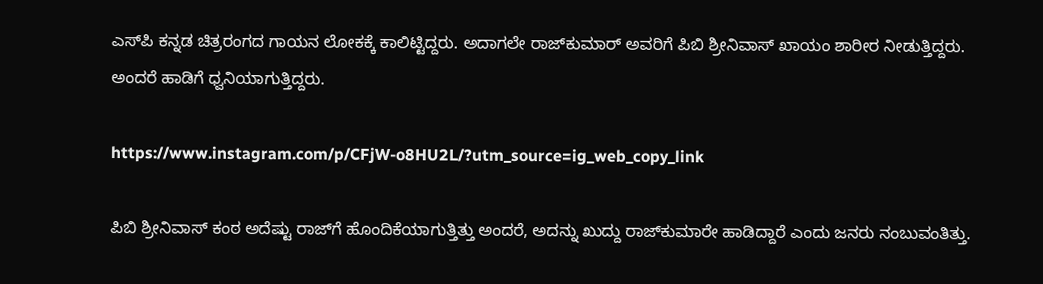ಎಸ್‍ಪಿ ಕನ್ನಡ ಚಿತ್ರರಂಗದ ಗಾಯನ ಲೋಕಕ್ಕೆ ಕಾಲಿಟ್ಟಿದ್ದರು. ಅದಾಗಲೇ ರಾಜ್‍ಕುಮಾರ್ ಅವರಿಗೆ ಪಿಬಿ ಶ್ರೀನಿವಾಸ್ ಖಾಯಂ ಶಾರೀರ ನೀಡುತ್ತಿದ್ದರು. ಅಂದರೆ ಹಾಡಿಗೆ ಧ್ವನಿಯಾಗುತ್ತಿದ್ದರು.

https://www.instagram.com/p/CFjW-o8HU2L/?utm_source=ig_web_copy_link

ಪಿಬಿ ಶ್ರೀನಿವಾಸ್ ಕಂಠ ಅದೆಷ್ಟು ರಾಜ್‍ಗೆ ಹೊಂದಿಕೆಯಾಗುತ್ತಿತ್ತು ಅಂದರೆ, ಅದನ್ನು ಖುದ್ದು ರಾಜ್‍ಕುಮಾರೇ ಹಾಡಿದ್ದಾರೆ ಎಂದು ಜನರು ನಂಬುವಂತಿತ್ತು.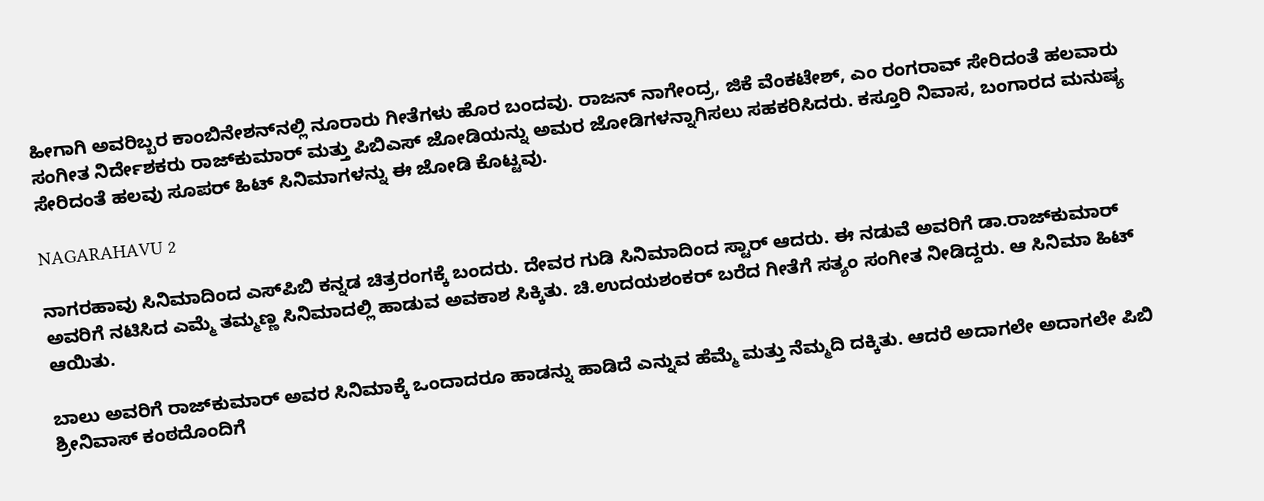ಹೀಗಾಗಿ ಅವರಿಬ್ಬರ ಕಾಂಬಿನೇಶನ್‍ನಲ್ಲಿ ನೂರಾರು ಗೀತೆಗಳು ಹೊರ ಬಂದವು. ರಾಜನ್ ನಾಗೇಂದ್ರ, ಜಿಕೆ ವೆಂಕಟೇಶ್, ಎಂ ರಂಗರಾವ್ ಸೇರಿದಂತೆ ಹಲವಾರು ಸಂಗೀತ ನಿರ್ದೇಶಕರು ರಾಜ್‍ಕುಮಾರ್ ಮತ್ತು ಪಿಬಿಎಸ್ ಜೋಡಿಯನ್ನು ಅಮರ ಜೋಡಿಗಳನ್ನಾಗಿಸಲು ಸಹಕರಿಸಿದರು. ಕಸ್ತೂರಿ ನಿವಾಸ, ಬಂಗಾರದ ಮನುಷ್ಯ ಸೇರಿದಂತೆ ಹಲವು ಸೂಪರ್ ಹಿಟ್ ಸಿನಿಮಾಗಳನ್ನು ಈ ಜೋಡಿ ಕೊಟ್ಟವು.

NAGARAHAVU 2

ನಾಗರಹಾವು ಸಿನಿಮಾದಿಂದ ಎಸ್‍ಪಿಬಿ ಕನ್ನಡ ಚಿತ್ರರಂಗಕ್ಕೆ ಬಂದರು. ದೇವರ ಗುಡಿ ಸಿನಿಮಾದಿಂದ ಸ್ಟಾರ್ ಆದರು. ಈ ನಡುವೆ ಅವರಿಗೆ ಡಾ.ರಾಜ್‍ಕುಮಾರ್ ಅವರಿಗೆ ನಟಿಸಿದ ಎಮ್ಮೆ ತಮ್ಮಣ್ಣ ಸಿನಿಮಾದಲ್ಲಿ ಹಾಡುವ ಅವಕಾಶ ಸಿಕ್ಕಿತು. ಚಿ.ಉದಯಶಂಕರ್ ಬರೆದ ಗೀತೆಗೆ ಸತ್ಯಂ ಸಂಗೀತ ನೀಡಿದ್ದರು. ಆ ಸಿನಿಮಾ ಹಿಟ್ ಆಯಿತು.

ಬಾಲು ಅವರಿಗೆ ರಾಜ್‍ಕುಮಾರ್ ಅವರ ಸಿನಿಮಾಕ್ಕೆ ಒಂದಾದರೂ ಹಾಡನ್ನು ಹಾಡಿದೆ ಎನ್ನುವ ಹೆಮ್ಮೆ ಮತ್ತು ನೆಮ್ಮದಿ ದಕ್ಕಿತು. ಆದರೆ ಅದಾಗಲೇ ಅದಾಗಲೇ ಪಿಬಿ ಶ್ರೀನಿವಾಸ್ ಕಂಠದೊಂದಿಗೆ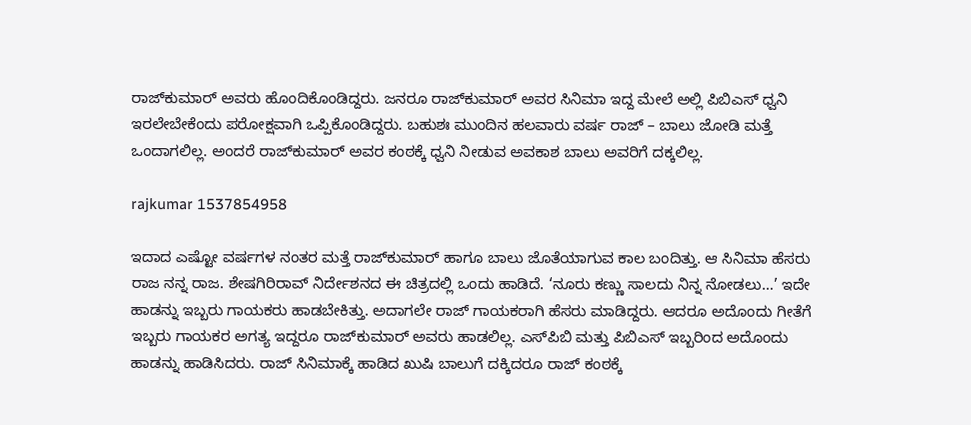ರಾಜ್‍ಕುಮಾರ್ ಅವರು ಹೊಂದಿಕೊಂಡಿದ್ದರು. ಜನರೂ ರಾಜ್‍ಕುಮಾರ್ ಅವರ ಸಿನಿಮಾ ಇದ್ದ ಮೇಲೆ ಅಲ್ಲಿ ಪಿಬಿಎಸ್ ಧ್ವನಿ ಇರಲೇಬೇಕೆಂದು ಪರೋಕ್ಷವಾಗಿ ಒಪ್ಪಿಕೊಂಡಿದ್ದರು. ಬಹುಶಃ ಮುಂದಿನ ಹಲವಾರು ವರ್ಷ ರಾಜ್ – ಬಾಲು ಜೋಡಿ ಮತ್ತೆ ಒಂದಾಗಲಿಲ್ಲ. ಅಂದರೆ ರಾಜ್‍ಕುಮಾರ್ ಅವರ ಕಂಠಕ್ಕೆ ಧ್ವನಿ ನೀಡುವ ಅವಕಾಶ ಬಾಲು ಅವರಿಗೆ ದಕ್ಕಲಿಲ್ಲ.

rajkumar 1537854958

ಇದಾದ ಎಷ್ಟೋ ವರ್ಷಗಳ ನಂತರ ಮತ್ತೆ ರಾಜ್‍ಕುಮಾರ್ ಹಾಗೂ ಬಾಲು ಜೊತೆಯಾಗುವ ಕಾಲ ಬಂದಿತ್ತು. ಆ ಸಿನಿಮಾ ಹೆಸರು ರಾಜ ನನ್ನ ರಾಜ. ಶೇಷಗಿರಿರಾವ್ ನಿರ್ದೇಶನದ ಈ ಚಿತ್ರದಲ್ಲಿ ಒಂದು ಹಾಡಿದೆ. ‘ನೂರು ಕಣ್ಣು ಸಾಲದು ನಿನ್ನ ನೋಡಲು…’ ಇದೇ ಹಾಡನ್ನು ಇಬ್ಬರು ಗಾಯಕರು ಹಾಡಬೇಕಿತ್ತು. ಅದಾಗಲೇ ರಾಜ್ ಗಾಯಕರಾಗಿ ಹೆಸರು ಮಾಡಿದ್ದರು. ಆದರೂ ಅದೊಂದು ಗೀತೆಗೆ ಇಬ್ಬರು ಗಾಯಕರ ಅಗತ್ಯ ಇದ್ದರೂ ರಾಜ್‍ಕುಮಾರ್ ಅವರು ಹಾಡಲಿಲ್ಲ. ಎಸ್‍ಪಿಬಿ ಮತ್ತು ಪಿಬಿಎಸ್ ಇಬ್ಬರಿಂದ ಅದೊಂದು ಹಾಡನ್ನು ಹಾಡಿಸಿದರು. ರಾಜ್ ಸಿನಿಮಾಕ್ಕೆ ಹಾಡಿದ ಖುಷಿ ಬಾಲುಗೆ ದಕ್ಕಿದರೂ ರಾಜ್ ಕಂಠಕ್ಕೆ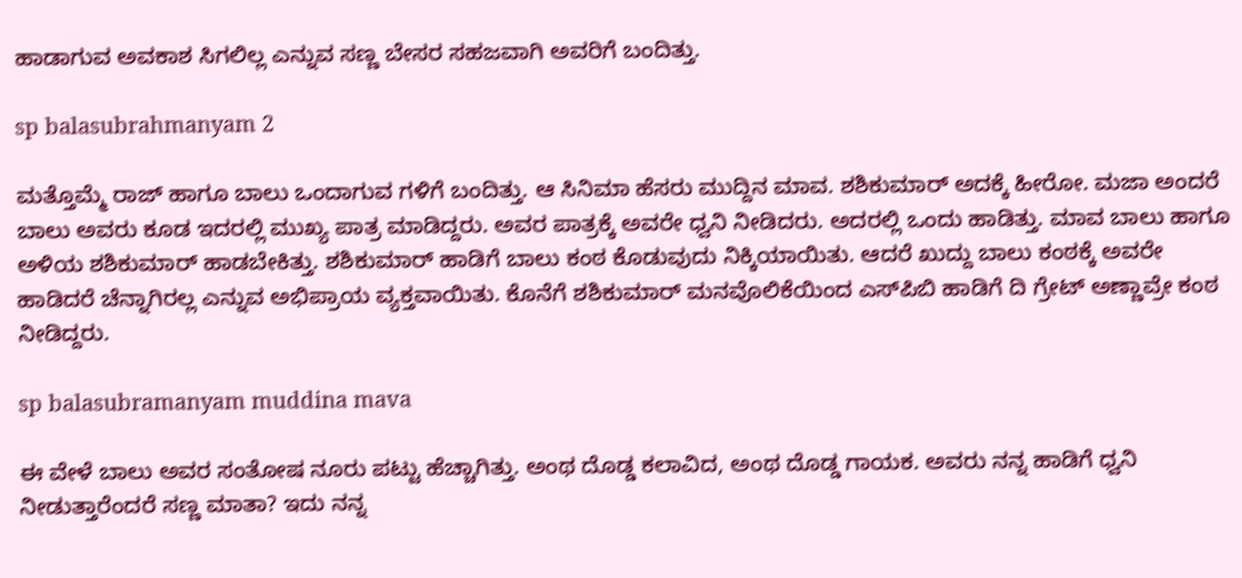ಹಾಡಾಗುವ ಅವಕಾಶ ಸಿಗಲಿಲ್ಲ ಎನ್ನುವ ಸಣ್ಣ ಬೇಸರ ಸಹಜವಾಗಿ ಅವರಿಗೆ ಬಂದಿತ್ತು.

sp balasubrahmanyam 2

ಮತ್ತೊಮ್ಮೆ ರಾಜ್ ಹಾಗೂ ಬಾಲು ಒಂದಾಗುವ ಗಳಿಗೆ ಬಂದಿತ್ತು. ಆ ಸಿನಿಮಾ ಹೆಸರು ಮುದ್ದಿನ ಮಾವ. ಶಶಿಕುಮಾರ್ ಅದಕ್ಕೆ ಹೀರೋ. ಮಜಾ ಅಂದರೆ ಬಾಲು ಅವರು ಕೂಡ ಇದರಲ್ಲಿ ಮುಖ್ಯ ಪಾತ್ರ ಮಾಡಿದ್ದರು. ಅವರ ಪಾತ್ರಕ್ಕೆ ಅವರೇ ಧ್ವನಿ ನೀಡಿದರು. ಅದರಲ್ಲಿ ಒಂದು ಹಾಡಿತ್ತು. ಮಾವ ಬಾಲು ಹಾಗೂ ಅಳಿಯ ಶಶಿಕುಮಾರ್ ಹಾಡಬೇಕಿತ್ತು. ಶಶಿಕುಮಾರ್ ಹಾಡಿಗೆ ಬಾಲು ಕಂಠ ಕೊಡುವುದು ನಿಕ್ಕಿಯಾಯಿತು. ಆದರೆ ಖುದ್ದು ಬಾಲು ಕಂಠಕ್ಕೆ ಅವರೇ ಹಾಡಿದರೆ ಚೆನ್ನಾಗಿರಲ್ಲ ಎನ್ನುವ ಅಭಿಪ್ರಾಯ ವ್ಯಕ್ತವಾಯಿತು. ಕೊನೆಗೆ ಶಶಿಕುಮಾರ್ ಮನವೊಲಿಕೆಯಿಂದ ಎಸ್‍ಪಿಬಿ ಹಾಡಿಗೆ ದಿ ಗ್ರೇಟ್ ಅಣ್ಣಾವ್ರೇ ಕಂಠ ನೀಡಿದ್ದರು.

sp balasubramanyam muddina mava

ಈ ವೇಳೆ ಬಾಲು ಅವರ ಸಂತೋಷ ನೂರು ಪಟ್ಟು ಹೆಚ್ಚಾಗಿತ್ತು. ಅಂಥ ದೊಡ್ಡ ಕಲಾವಿದ, ಅಂಥ ದೊಡ್ಡ ಗಾಯಕ. ಅವರು ನನ್ನ ಹಾಡಿಗೆ ಧ್ವನಿ ನೀಡುತ್ತಾರೆಂದರೆ ಸಣ್ಣ ಮಾತಾ? ಇದು ನನ್ನ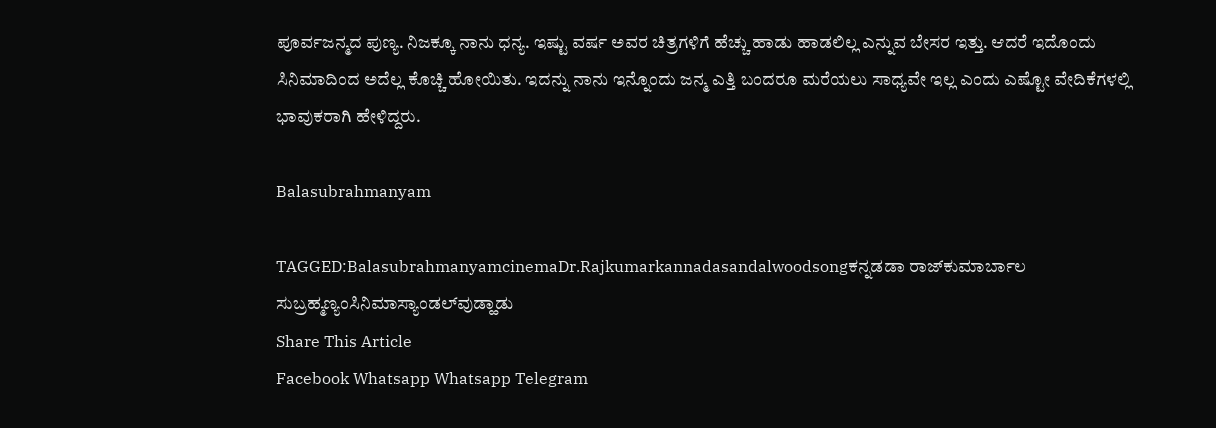ಪೂರ್ವಜನ್ಮದ ಪುಣ್ಯ. ನಿಜಕ್ಕೂ ನಾನು ಧನ್ಯ. ಇಷ್ಟು ವರ್ಷ ಅವರ ಚಿತ್ರಗಳಿಗೆ ಹೆಚ್ಚು ಹಾಡು ಹಾಡಲಿಲ್ಲ ಎನ್ನುವ ಬೇಸರ ಇತ್ತು. ಆದರೆ ಇದೊಂದು ಸಿನಿಮಾದಿಂದ ಅದೆಲ್ಲ ಕೊಚ್ಚಿ ಹೋಯಿತು. ಇದನ್ನು ನಾನು ಇನ್ನೊಂದು ಜನ್ಮ ಎತ್ತಿ ಬಂದರೂ ಮರೆಯಲು ಸಾಧ್ಯವೇ ಇಲ್ಲ ಎಂದು ಎಷ್ಟೋ ವೇದಿಕೆಗಳಲ್ಲಿ ಭಾವುಕರಾಗಿ ಹೇಳಿದ್ದರು.

Balasubrahmanyam

TAGGED:BalasubrahmanyamcinemaDr.Rajkumarkannadasandalwoodsongಕನ್ನಡಡಾ ರಾಜ್‍ಕುಮಾರ್ಬಾಲ ಸುಬ್ರಹ್ಮಣ್ಯಂಸಿನಿಮಾಸ್ಯಾಂಡಲ್‍ವುಡ್ಹಾಡು
Share This Article
Facebook Whatsapp Whatsapp Telegram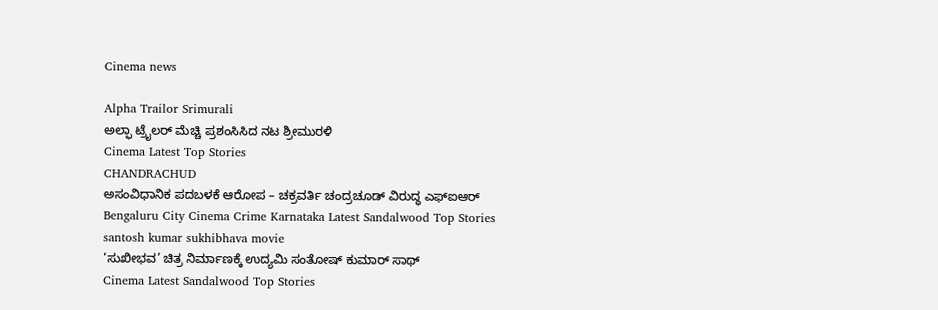Cinema news

Alpha Trailor Srimurali
ಅಲ್ಫಾ ಟ್ರೈಲರ್ ಮೆಚ್ಚಿ ಪ್ರಶಂಸಿಸಿದ ನಟ ಶ್ರೀಮುರಳಿ
Cinema Latest Top Stories
CHANDRACHUD
ಅಸಂವಿಧಾನಿಕ ಪದಬಳಕೆ ಆರೋಪ – ಚಕ್ರವರ್ತಿ ಚಂದ್ರಚೂಡ್ ವಿರುದ್ಧ ಎಫ್ಐಆರ್
Bengaluru City Cinema Crime Karnataka Latest Sandalwood Top Stories
santosh kumar sukhibhava movie
‘ಸುಖೀಭವ’ ಚಿತ್ರ ನಿರ್ಮಾಣಕ್ಕೆ ಉದ್ಯಮಿ ಸಂತೋಷ್ ಕುಮಾರ್ ಸಾಥ್
Cinema Latest Sandalwood Top Stories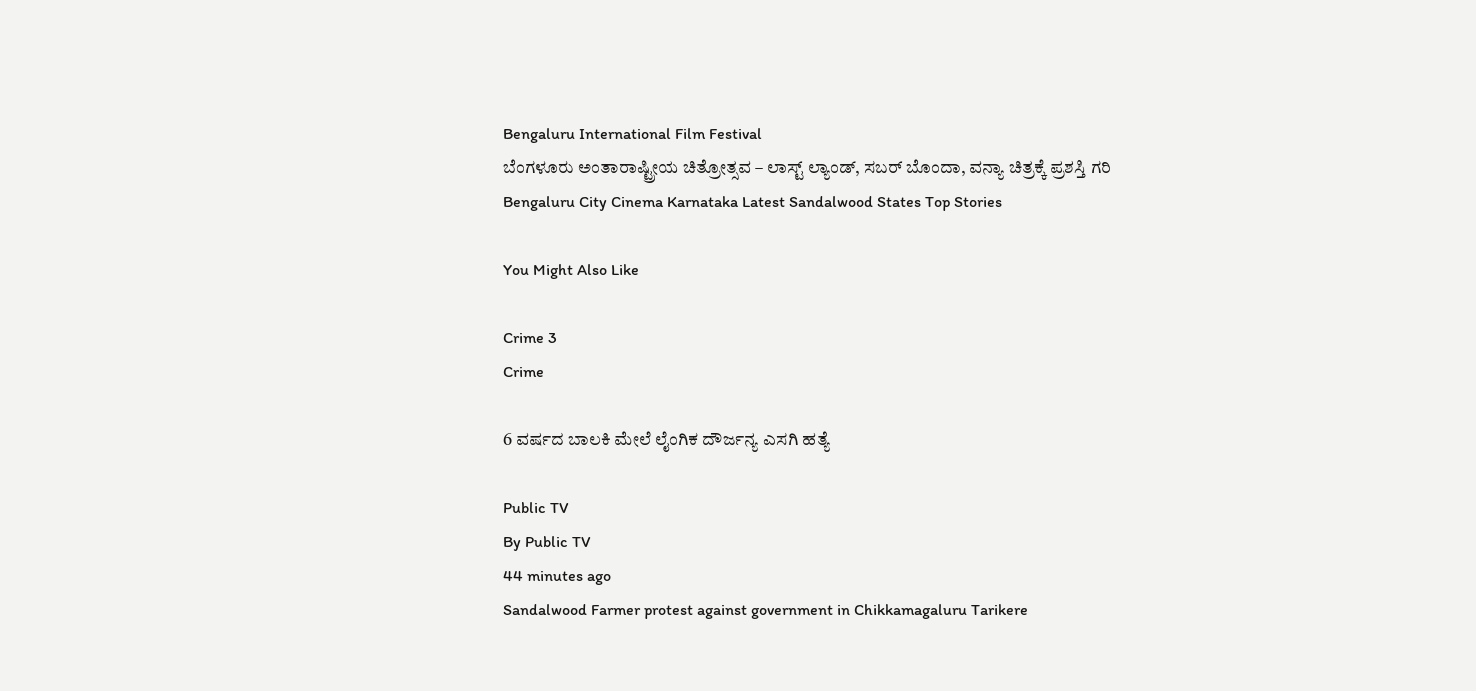Bengaluru International Film Festival
ಬೆಂಗಳೂರು ಅಂತಾರಾಷ್ಟ್ರೀಯ ಚಿತ್ರೋತ್ಸವ – ಲಾಸ್ಟ್‌ ಲ್ಯಾಂಡ್‌, ಸಬರ್ ಬೊಂದಾ, ವನ್ಯಾ ಚಿತ್ರಕ್ಕೆ ಪ್ರಶಸ್ತಿ ಗರಿ
Bengaluru City Cinema Karnataka Latest Sandalwood States Top Stories

You Might Also Like

Crime 3
Crime

6 ವರ್ಷದ ಬಾಲಕಿ ಮೇಲೆ ಲೈಂಗಿಕ ದೌರ್ಜನ್ಯ ಎಸಗಿ ಹತ್ಯೆ

Public TV
By Public TV
44 minutes ago
Sandalwood Farmer protest against government in Chikkamagaluru Tarikere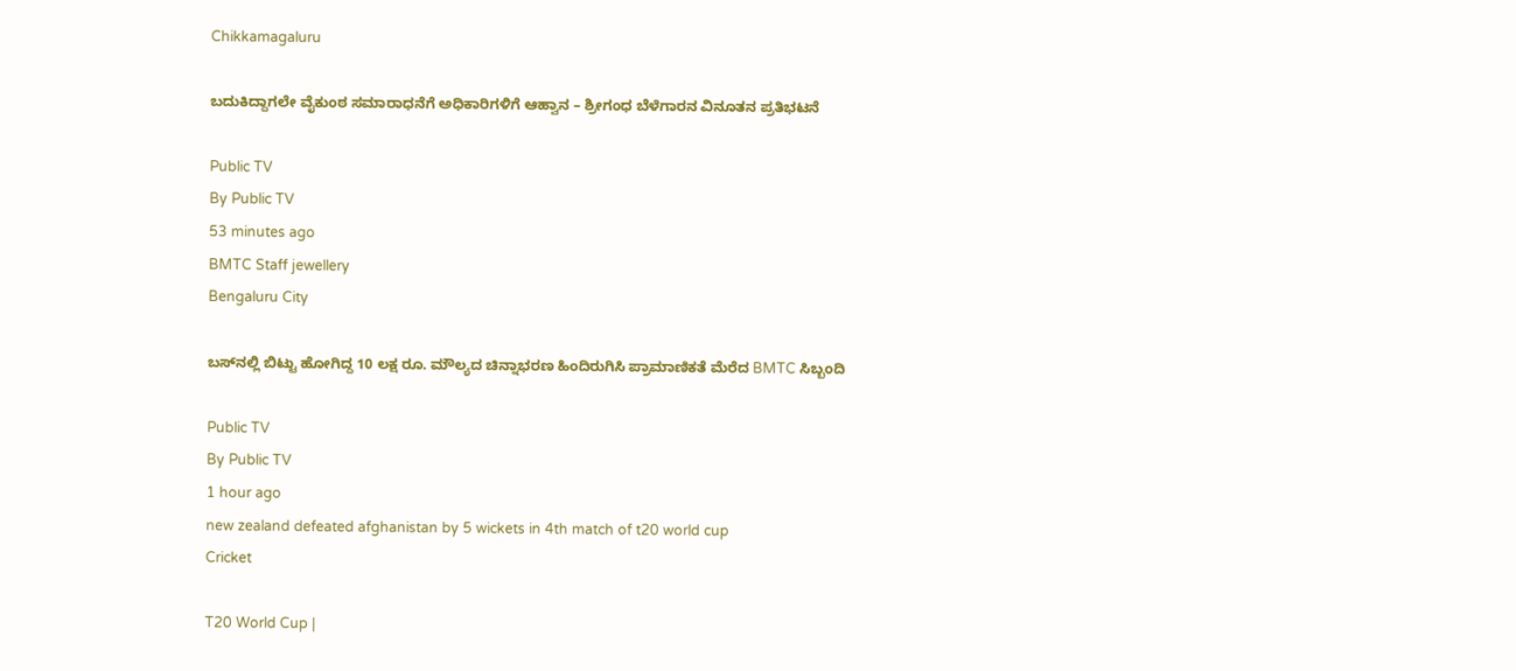Chikkamagaluru

ಬದುಕಿದ್ದಾಗಲೇ ವೈಕುಂಠ ಸಮಾರಾಧನೆಗೆ ಅಧಿಕಾರಿಗಳಿಗೆ ಆಹ್ವಾನ – ಶ್ರೀಗಂಧ ಬೆಳೆಗಾರನ ವಿನೂತನ ಪ್ರತಿಭಟನೆ

Public TV
By Public TV
53 minutes ago
BMTC Staff jewellery
Bengaluru City

ಬಸ್‌ನಲ್ಲಿ ಬಿಟ್ಟು ಹೋಗಿದ್ದ 10 ಲಕ್ಷ ರೂ. ಮೌಲ್ಯದ ಚಿನ್ನಾಭರಣ ಹಿಂದಿರುಗಿಸಿ ಪ್ರಾಮಾಣಿಕತೆ ಮೆರೆದ BMTC ಸಿಬ್ಬಂದಿ

Public TV
By Public TV
1 hour ago
new zealand defeated afghanistan by 5 wickets in 4th match of t20 world cup
Cricket

T20 World Cup |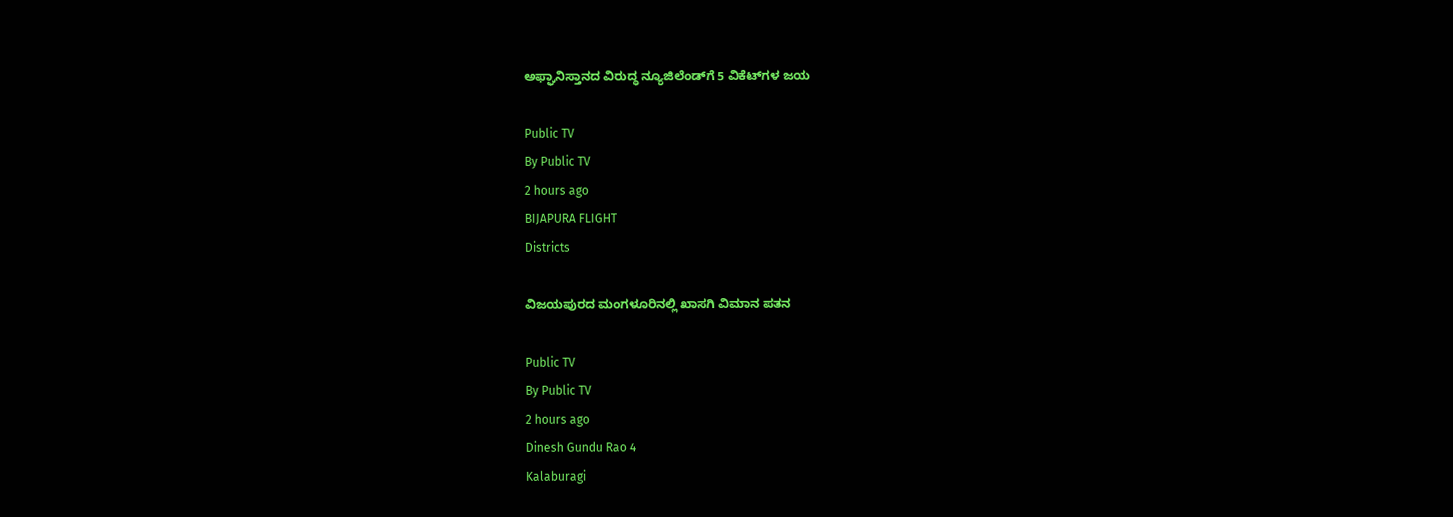ಅಫ್ಘಾನಿಸ್ತಾನದ ವಿರುದ್ಧ ನ್ಯೂಜಿಲೆಂಡ್‌ಗೆ 5 ವಿಕೆಟ್‌ಗಳ ಜಯ

Public TV
By Public TV
2 hours ago
BIJAPURA FLIGHT
Districts

ವಿಜಯಪುರದ ಮಂಗಳೂರಿನಲ್ಲಿ ಖಾಸಗಿ ವಿಮಾನ ಪತನ

Public TV
By Public TV
2 hours ago
Dinesh Gundu Rao 4
Kalaburagi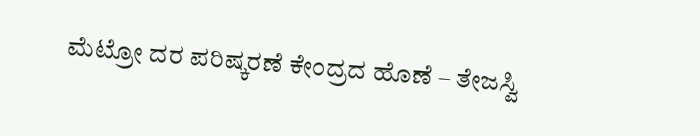ಮೆಟ್ರೋ ದರ ಪರಿಷ್ಕರಣೆ ಕೇಂದ್ರದ ಹೊಣೆ – ತೇಜಸ್ವಿ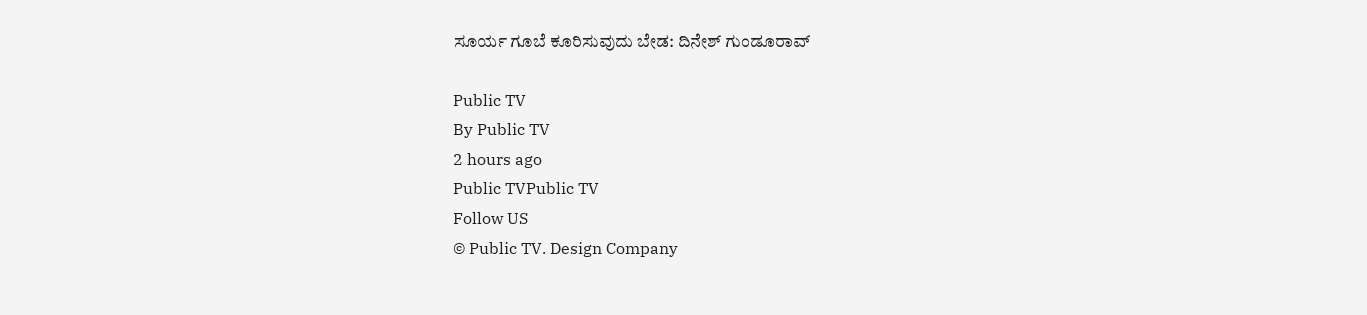ಸೂರ್ಯ ಗೂಬೆ ಕೂರಿಸುವುದು ಬೇಡ: ದಿನೇಶ್ ಗುಂಡೂರಾವ್

Public TV
By Public TV
2 hours ago
Public TVPublic TV
Follow US
© Public TV. Design Company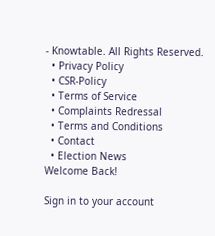- Knowtable. All Rights Reserved.
  • Privacy Policy
  • CSR-Policy
  • Terms of Service
  • Complaints Redressal
  • Terms and Conditions
  • Contact
  • Election News
Welcome Back!

Sign in to your account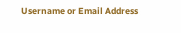Username or Email Address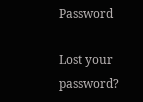Password

Lost your password?